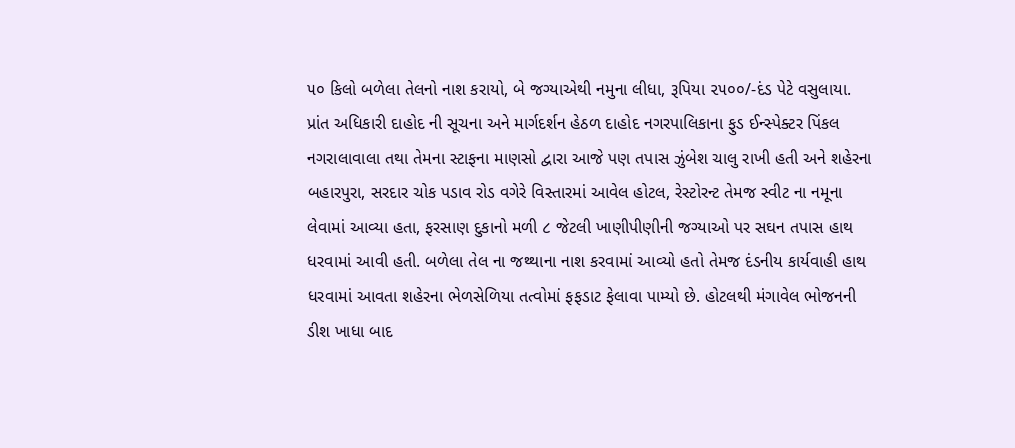૫૦ કિલો બળેલા તેલનો નાશ કરાયો, બે જગ્યાએથી નમુના લીધા, રૂપિયા ૨૫૦૦/-દંડ પેટે વસુલાયા.
પ્રાંત અધિકારી દાહોદ ની સૂચના અને માર્ગદર્શન હેઠળ દાહોદ નગરપાલિકાના ફુડ ઈન્સ્પેક્ટર પિંકલ નગરાલાવાલા તથા તેમના સ્ટાફના માણસો દ્વારા આજે પણ તપાસ ઝુંબેશ ચાલુ રાખી હતી અને શહેરના બહારપુરા, સરદાર ચોક પડાવ રોડ વગેરે વિસ્તારમાં આવેલ હોટલ, રેસ્ટોરન્ટ તેમજ સ્વીટ ના નમૂના લેવામાં આવ્યા હતા, ફરસાણ દુકાનો મળી ૮ જેટલી ખાણીપીણીની જગ્યાઓ પર સઘન તપાસ હાથ ધરવામાં આવી હતી. બળેલા તેલ ના જથ્થાના નાશ કરવામાં આવ્યો હતો તેમજ દંડનીય કાર્યવાહી હાથ ધરવામાં આવતા શહેરના ભેળસેળિયા તત્વોમાં ફફડાટ ફેલાવા પામ્યો છે. હોટલથી મંગાવેલ ભોજનની ડીશ ખાધા બાદ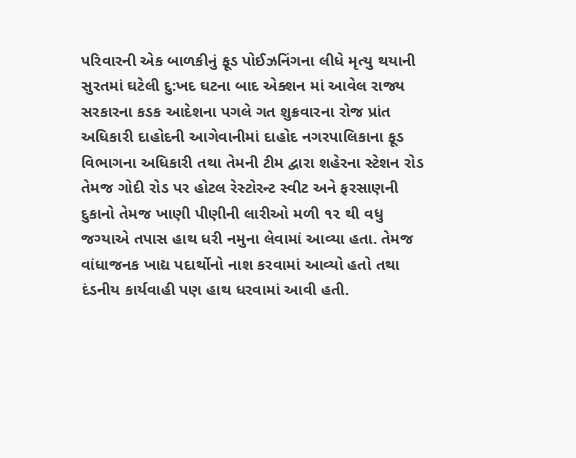પરિવારની એક બાળકીનું ફૂડ પોઈઝનિંગના લીધે મૃત્યુ થયાની સુરતમાં ઘટેલી દુ:ખદ ઘટના બાદ એક્શન માં આવેલ રાજ્ય સરકારના કડક આદેશના પગલે ગત શુક્રવારના રોજ પ્રાંત અધિકારી દાહોદની આગેવાનીમાં દાહોદ નગરપાલિકાના ફૂડ વિભાગના અધિકારી તથા તેમની ટીમ દ્વારા શહેરના સ્ટેશન રોડ તેમજ ગોદી રોડ પર હોટલ રેસ્ટોરન્ટ સ્વીટ અને ફરસાણની દુકાનો તેમજ ખાણી પીણીની લારીઓ મળી ૧૨ થી વધુ જગ્યાએ તપાસ હાથ ધરી નમુના લેવામાં આવ્યા હતા. તેમજ વાંધાજનક ખાદ્ય પદાર્થોનો નાશ કરવામાં આવ્યો હતો તથા દંડનીય કાર્યવાહી પણ હાથ ધરવામાં આવી હતી.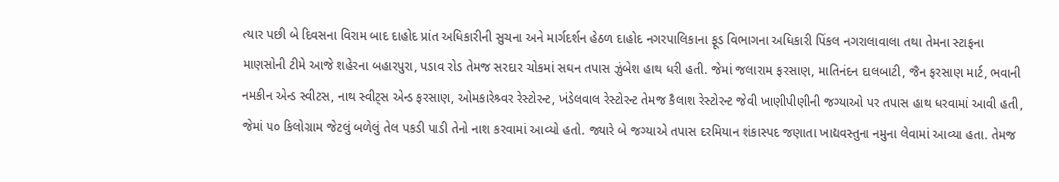ત્યાર પછી બે દિવસના વિરામ બાદ દાહોદ પ્રાંત અધિકારીની સુચના અને માર્ગદર્શન હેઠળ દાહોદ નગરપાલિકાના ફૂડ વિભાગના અધિકારી પિંકલ નગરાલાવાલા તથા તેમના સ્ટાફના માણસોની ટીમે આજે શહેરના બહારપુરા, પડાવ રોડ તેમજ સરદાર ચોકમાં સઘન તપાસ ઝુંબેશ હાથ ધરી હતી. જેમાં જલારામ ફરસાણ, માતિનંદન દાલબાટી, જૈન ફરસાણ માર્ટ, ભવાની નમકીન એન્ડ સ્વીટસ, નાથ સ્વીટ્સ એન્ડ ફરસાણ, ઓમકારેશ્ર્વર રેસ્ટોરન્ટ, ખંડેલવાલ રેસ્ટોરન્ટ તેમજ કૈલાશ રેસ્ટોરન્ટ જેવી ખાણીપીણીની જગ્યાઓ પર તપાસ હાથ ધરવામાં આવી હતી, જેમાં ૫૦ કિલોગ્રામ જેટલું બળેલું તેલ પકડી પાડી તેનો નાશ કરવામાં આવ્યો હતો. જ્યારે બે જગ્યાએ તપાસ દરમિયાન શંકાસ્પદ જણાતા ખાદ્યવસ્તુના નમુના લેવામાં આવ્યા હતા. તેમજ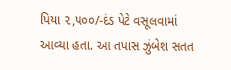પિયા ૨,૫૦૦/-દંડ પેટે વસૂલવામાં આવ્યા હતા. આ તપાસ ઝુંબેશ સતત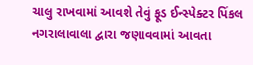ચાલુ રાખવામાં આવશે તેવું ફૂડ ઈન્સ્પેક્ટર પિંકલ નગરાલાવાલા દ્વારા જણાવવામાં આવતા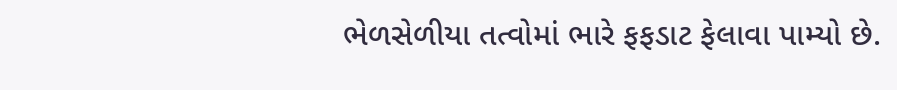ભેળસેળીયા તત્વોમાં ભારે ફફડાટ ફેલાવા પામ્યો છે.